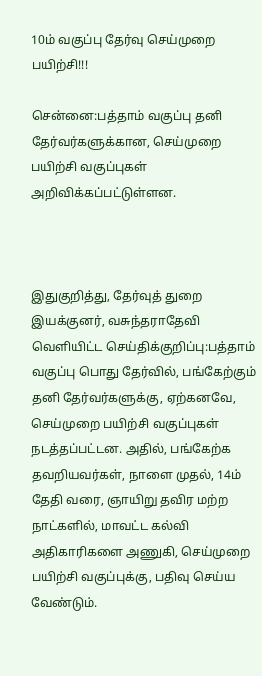10ம் வகுப்பு தேர்வு செய்முறை பயிற்சி!!!

சென்னை:பத்தாம் வகுப்பு தனி தேர்வர்களுக்கான, செய்முறை பயிற்சி வகுப்புகள் அறிவிக்கப்பட்டுள்ளன.



இதுகுறித்து, தேர்வுத் துறை இயக்குனர், வசுந்தராதேவி வெளியிட்ட செய்திக்குறிப்பு:பத்தாம் வகுப்பு பொது தேர்வில், பங்கேற்கும் தனி தேர்வர்களுக்கு, ஏற்கனவே, செய்முறை பயிற்சி வகுப்புகள் நடத்தப்பட்டன. அதில், பங்கேற்க தவறியவர்கள், நாளை முதல், 14ம் தேதி வரை, ஞாயிறு தவிர மற்ற நாட்களில், மாவட்ட கல்வி அதிகாரிகளை அணுகி, செய்முறை பயிற்சி வகுப்புக்கு, பதிவு செய்ய வேண்டும்.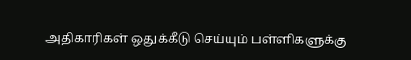அதிகாரிகள் ஒதுக்கீடு செய்யும் பள்ளிகளுக்கு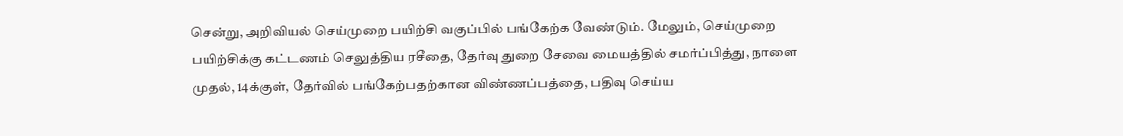சென்று, அறிவியல் செய்முறை பயிற்சி வகுப்பில் பங்கேற்க வேண்டும். மேலும், செய்முறை பயிற்சிக்கு கட்டணம் செலுத்திய ரசீதை, தேர்வு துறை சேவை மையத்தில் சமர்ப்பித்து, நாளை முதல், 14க்குள், தேர்வில் பங்கேற்பதற்கான விண்ணப்பத்தை, பதிவு செய்ய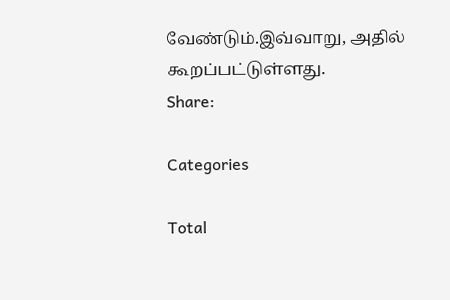வேண்டும்.இவ்வாறு, அதில் கூறப்பட்டுள்ளது.
Share:

Categories

Total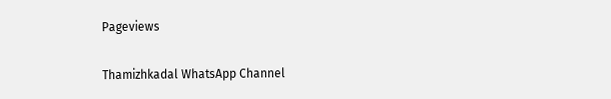Pageviews

Thamizhkadal WhatsApp Channel